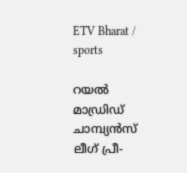ETV Bharat / sports

റയൽ മാഡ്രിഡ് ചാമ്പ്യൻസ് ലീഗ് പ്രീ-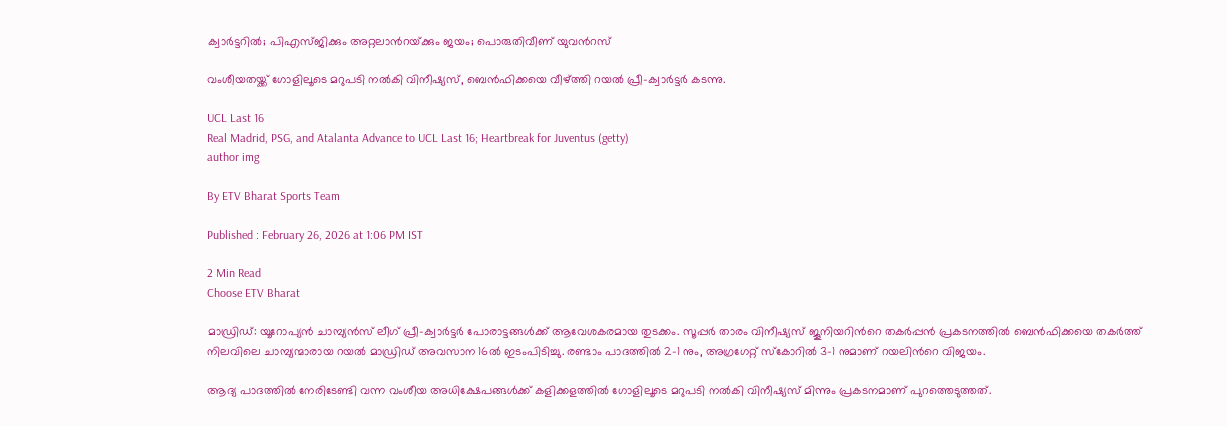ക്വാർട്ടറിൽ; പിഎസ്‌ജിക്കും അറ്റലാന്‍റയ്‌ക്കും ജയം; പൊരുതിവീണ് യുവന്‍റസ്

വംശീയതയ്ക്ക് ഗോളിലൂടെ മറുപടി നൽകി വിനീഷ്യസ്, ബെൻഫിക്കയെ വീഴ്ത്തി റയൽ പ്രീ-ക്വാർട്ടര്‍ കടന്നു.

UCL Last 16
Real Madrid, PSG, and Atalanta Advance to UCL Last 16; Heartbreak for Juventus (getty)
author img

By ETV Bharat Sports Team

Published : February 26, 2026 at 1:06 PM IST

2 Min Read
Choose ETV Bharat

മാഡ്രിഡ്: യൂറോപ്യൻ ചാമ്പ്യൻസ് ലീഗ് പ്രീ-ക്വാർട്ടർ പോരാട്ടങ്ങൾക്ക് ആവേശകരമായ തുടക്കം. സൂപ്പർ താരം വിനീഷ്യസ് ജൂനിയറിന്‍റെ തകർപ്പൻ പ്രകടനത്തിൽ ബെൻഫിക്കയെ തകർത്ത് നിലവിലെ ചാമ്പ്യന്മാരായ റയൽ മാഡ്രിഡ് അവസാന 16ൽ ഇടംപിടിച്ചു. രണ്ടാം പാദത്തിൽ 2-1 നും, അഗ്രഗേറ്റ് സ്കോറിൽ 3-1 നുമാണ് റയലിന്‍റെ വിജയം.

ആദ്യ പാദത്തിൽ നേരിടേണ്ടി വന്ന വംശീയ അധിക്ഷേപങ്ങൾക്ക് കളിക്കളത്തിൽ ഗോളിലൂടെ മറുപടി നൽകി വിനീഷ്യസ് മിന്നും പ്രകടനമാണ് പുറത്തെടുത്തത്.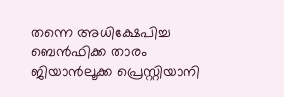തന്നെ അധിക്ഷേപിച്ച ബെൻഫിക്ക താരം ജിയാൻലൂക്ക പ്രെസ്റ്റിയാനി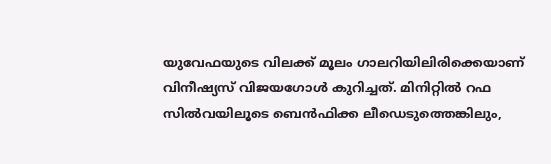യുവേഫയുടെ വിലക്ക് മൂലം ഗാലറിയിലിരിക്കെയാണ് വിനീഷ്യസ് വിജയഗോൾ കുറിച്ചത്. മിനിറ്റിൽ റഫ സിൽവയിലൂടെ ബെൻഫിക്ക ലീഡെടുത്തെങ്കിലും,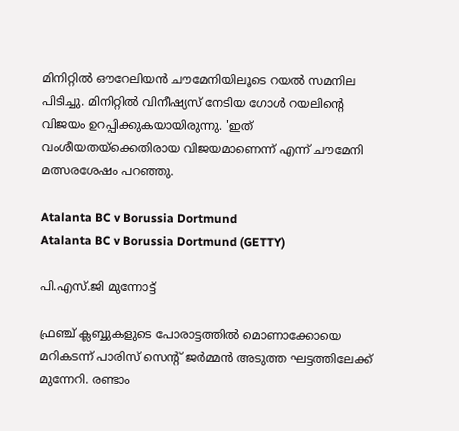മിനിറ്റിൽ ഔറേലിയൻ ചൗമേനിയിലൂടെ റയൽ സമനില പിടിച്ചു. മിനിറ്റിൽ വിനീഷ്യസ് നേടിയ ഗോൾ റയലിന്‍റെ വിജയം ഉറപ്പിക്കുകയായിരുന്നു. 'ഇത് വംശീയതയ്‌ക്കെതിരായ വിജയമാണെന്ന് എന്ന് ചൗമേനി മത്സരശേഷം പറഞ്ഞു.

Atalanta BC v Borussia Dortmund
Atalanta BC v Borussia Dortmund (GETTY)

പി.എസ്.ജി മുന്നോട്ട്

ഫ്രഞ്ച് ക്ലബ്ബുകളുടെ പോരാട്ടത്തിൽ മൊണാക്കോയെ മറികടന്ന് പാരിസ് സെന്‍റ്‌ ജർമ്മൻ അടുത്ത ഘട്ടത്തിലേക്ക് മുന്നേറി. രണ്ടാം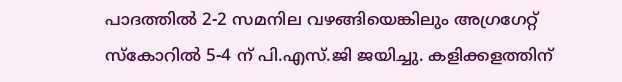പാദത്തിൽ 2-2 സമനില വഴങ്ങിയെങ്കിലും അഗ്രഗേറ്റ് സ്കോറിൽ 5-4 ന് പി.എസ്.ജി ജയിച്ചു. കളിക്കളത്തിന്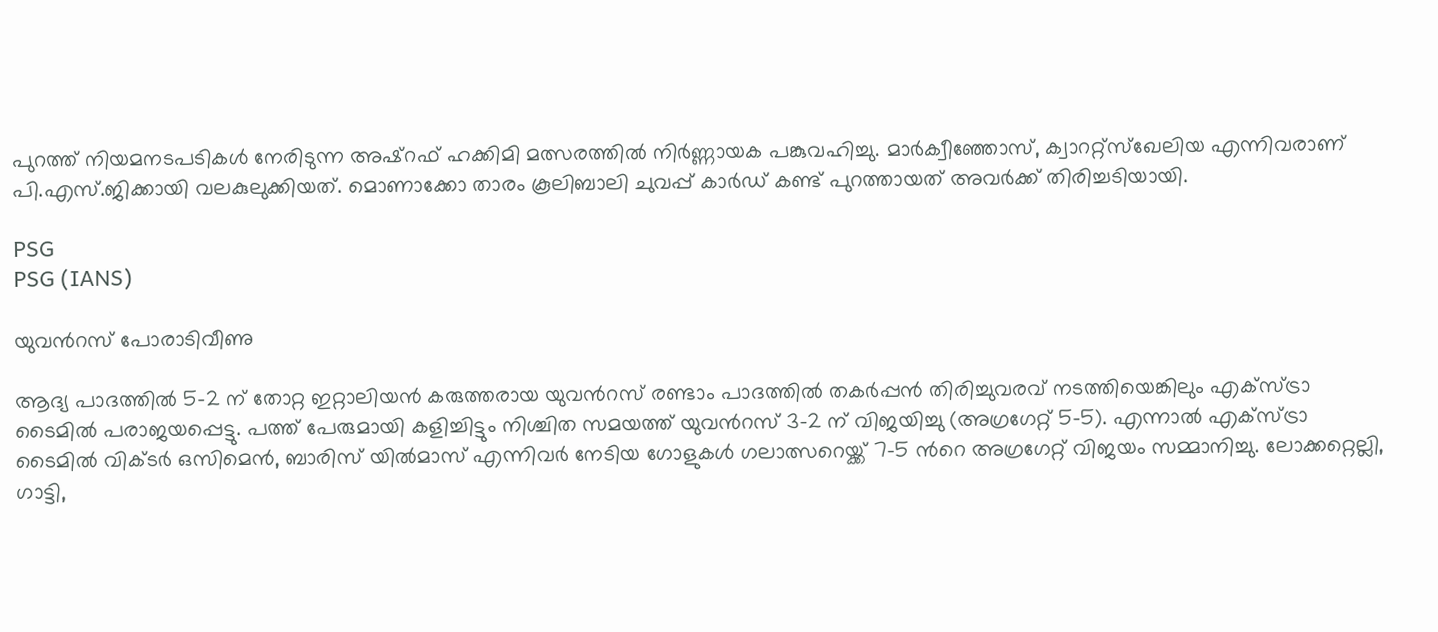പുറത്ത് നിയമനടപടികൾ നേരിടുന്ന അഷ്‌റഫ് ഹക്കിമി മത്സരത്തിൽ നിർണ്ണായക പങ്കുവഹിച്ചു. മാർക്വീഞ്ഞോസ്, ക്വാററ്റ്‌സ്ഖേലിയ എന്നിവരാണ് പി.എസ്.ജിക്കായി വലകുലുക്കിയത്. മൊണാക്കോ താരം കൂലിബാലി ചുവപ്പ് കാർഡ് കണ്ട് പുറത്തായത് അവർക്ക് തിരിച്ചടിയായി.

PSG
PSG (IANS)

യുവന്‍റസ് പോരാടിവീണു

ആദ്യ പാദത്തിൽ 5-2 ന് തോറ്റ ഇറ്റാലിയൻ കരുത്തരായ യുവന്‍റസ് രണ്ടാം പാദത്തിൽ തകർപ്പൻ തിരിച്ചുവരവ് നടത്തിയെങ്കിലും എക്‌സ്‌ട്രാ ടൈമിൽ പരാജയപ്പെട്ടു. പത്ത് പേരുമായി കളിച്ചിട്ടും നിശ്ചിത സമയത്ത് യുവന്‍റസ് 3-2 ന് വിജയിച്ചു (അഗ്രഗേറ്റ് 5-5). എന്നാൽ എക്‌സ്‌ട്രാ ടൈമിൽ വിക്ടർ ഒസിമെൻ, ബാരിസ് യിൽമാസ് എന്നിവർ നേടിയ ഗോളുകൾ ഗലാത്സറെയ്ക്ക് 7-5 ന്‍റെ അഗ്രഗേറ്റ് വിജയം സമ്മാനിച്ചു. ലോക്കറ്റെല്ലി, ഗാട്ടി,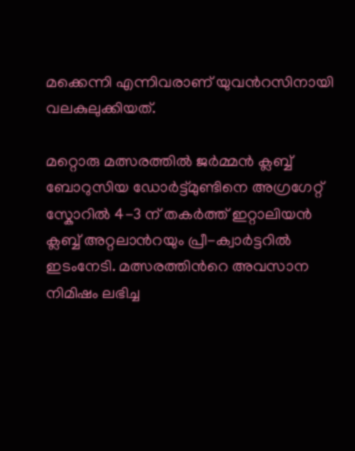മക്കെന്നി എന്നിവരാണ് യുവന്‍റസിനായി വലകുലുക്കിയത്.

മറ്റൊരു മത്സരത്തില്‍ ജർമ്മൻ ക്ലബ്ബ് ബോറുസിയ ഡോർട്ട്മുണ്ടിനെ അഗ്രഗേറ്റ് സ്കോറിൽ 4-3 ന് തകർത്ത് ഇറ്റാലിയൻ ക്ലബ്ബ് അറ്റലാന്‍റയും പ്രീ-ക്വാർട്ടറിൽ ഇടംനേടി. മത്സരത്തിന്‍റെ അവസാന നിമിഷം ലഭിച്ച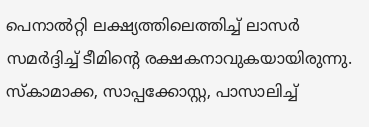പെനാൽറ്റി ലക്ഷ്യത്തിലെത്തിച്ച് ലാസർ സമർദ്ദിച്ച് ടീമിന്‍റെ രക്ഷകനാവുകയായിരുന്നു. സ്‌കാമാക്ക, സാപ്പക്കോസ്റ്റ, പാസാലിച്ച്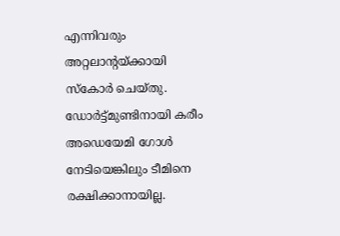എന്നിവരും അറ്റലാന്‍റയ്‌ക്കായി സ്കോർ ചെയ്‌തു. ഡോർട്ട്മുണ്ടിനായി കരീം അഡെയേമി ഗോൾ നേടിയെങ്കിലും ടീമിനെ രക്ഷിക്കാനായില്ല.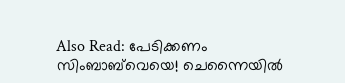Also Read: പേടിക്കണം സിംബാബ്‌വെയെ! ചെന്നൈയിൽ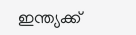ഇന്ത്യക്ക്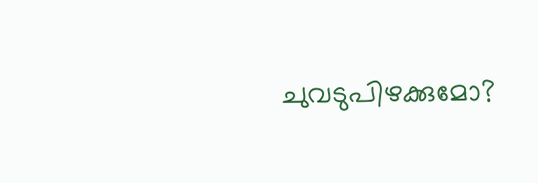ചുവടുപിഴക്കുമോ?